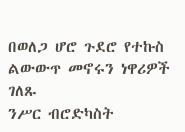በወለጋ ሆሮ ጉደሮ የተኩስ ልውውጥ መኖሩን ነዋሪዎች ገለጹ
ንሥር ብሮድካስት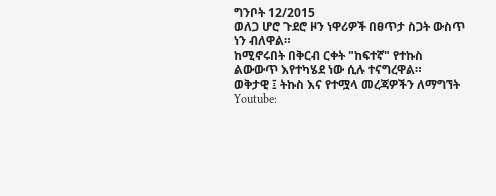ግንቦት 12/2015
ወለጋ ሆሮ ጉደሮ ዞን ነዋሪዎች በፀጥታ ስጋት ውስጥ ነን ብለዋል።
ከሚኖሩበት በቅርብ ርቀት "ከፍተኛ" የተኩስ ልውውጥ እየተካሄደ ነው ሲሉ ተናግረዋል።
ወቅታዊ ፤ ትኩስ እና የተሟላ መረጃዎችን ለማግኘት
Youtube: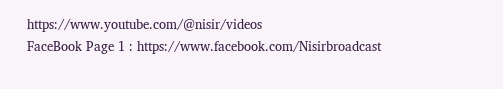https://www.youtube.com/@nisir/videos
FaceBook Page 1 : https://www.facebook.com/Nisirbroadcast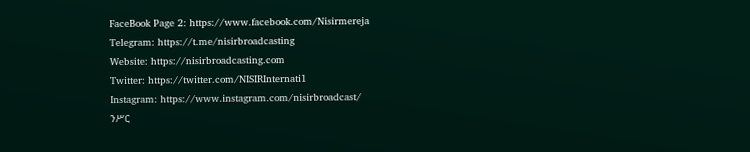FaceBook Page 2: https://www.facebook.com/Nisirmereja
Telegram: https://t.me/nisirbroadcasting
Website: https://nisirbroadcasting.com
Twitter: https://twitter.com/NISIRInternati1
Instagram: https://www.instagram.com/nisirbroadcast/
ንሥር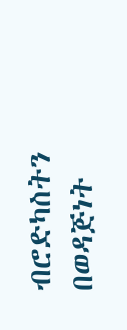ብሮድካስትን በወዳጅነት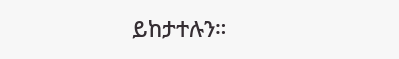ይከታተሉን።